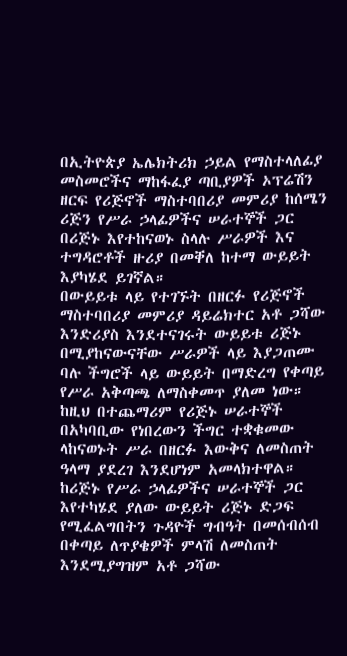በኢትዮጵያ ኤሌክትሪክ ኃይል የማስተላለፊያ መስመሮችና ማከፋፈያ ጣቢያዎች ኦፕሬሽን ዘርፍ የሪጅኖች ማስተባበሪያ መምሪያ ከሰሜን ሪጅን የሥራ ኃላፊዎችና ሠራተኞች ጋር በሪጅኑ እየተከናወኑ ስላሉ ሥራዎች እና ተግዳሮቶች ዙሪያ በመቐለ ከተማ ውይይት እያካሄደ ይገኛል።
በውይይቱ ላይ የተገኙት በዘርፉ የሪጅኖች ማስተባበሪያ መምሪያ ዳይሬክተር አቶ ጋሻው እንድሪያስ እንደተናገሩት ውይይቱ ሪጅኑ በሚያከናውናቸው ሥራዎች ላይ እያጋጠሙ ባሉ ችግሮች ላይ ውይይት በማድረግ የቀጣይ የሥራ አቅጣጫ ለማስቀመጥ ያለመ ነው።
ከዚህ በተጨማሪም የሪጅኑ ሠራተኞች በአካባቢው የነበረውን ችግር ተቋቁመው ላከናወኑት ሥራ በዘርፉ እውቅና ለመስጠት ዓላማ ያደረገ እንደሆነም አመላክተዋል።
ከሪጅኑ የሥራ ኃላፊዎችና ሠራተኞች ጋር እየተካሄደ ያለው ውይይት ሪጅኑ ድጋፍ የሚፈልግበትን ጉዳዮች ግብዓት በመሰብሰብ በቀጣይ ለጥያቄዎች ምላሽ ለመስጠት እንደሚያግዝም አቶ ጋሻው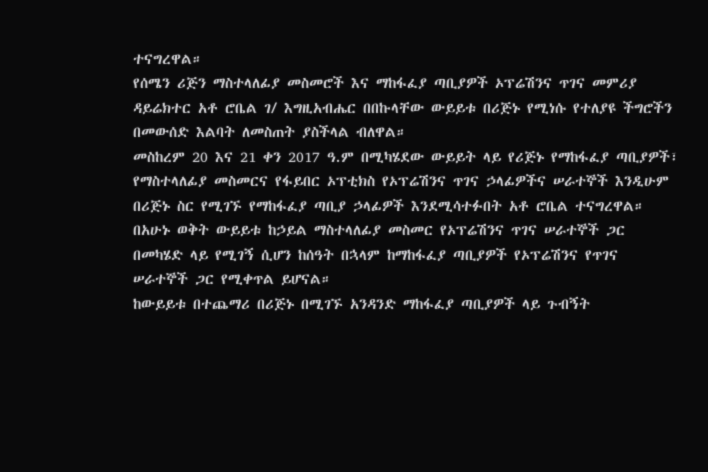ተናግረዋል።
የሰሜን ሪጅን ማስተላለፊያ መስመሮች እና ማከፋፈያ ጣቢያዎች ኦፕሬሽንና ጥገና መምሪያ ዳይሬክተር አቶ ሮቤል ገ/ እግዚአብሔር በበኩላቸው ውይይቱ በሪጅኑ የሚነሱ የተለያዩ ችግሮችን በመውሰድ እልባት ለመስጠት ያስችላል ብለዋል።
መስከረም 20 እና 21 ቀን 2017 ዓ.ም በሚካሄደው ውይይት ላይ የሪጅኑ የማከፋፈያ ጣቢያዎች፣ የማስተላለፊያ መስመርና የፋይበር ኦፕቲክስ የኦፕሬሽንና ጥገና ኃላፊዎችና ሠራተኞች እንዲሁም በሪጅኑ ስር የሚገኙ የማከፋፈያ ጣቢያ ኃላፊዎች እንደሚሳተፉበት አቶ ሮቤል ተናግረዋል።
በአሁኑ ወቅት ውይይቱ ከኃይል ማስተላለፊያ መስመር የኦፕሬሽንና ጥገና ሠራተኞች ጋር በመካሄድ ላይ የሚገኝ ሲሆን ከሰዓት በኋላም ከማከፋፈያ ጣቢያዎች የኦፕሬሽንና የጥገና ሠራተኞች ጋር የሚቀጥል ይሆናል።
ከውይይቱ በተጨማሪ በሪጅኑ በሚገኙ አንዳንድ ማከፋፈያ ጣቢያዎች ላይ ጉብኝት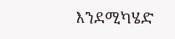እንደሚካሄድ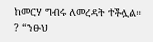ከመርሃ ግብሩ ለመረዳት ተችሏል።
? “ንፁህ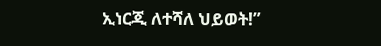ኢነርጂ ለተሻለ ህይወት!”